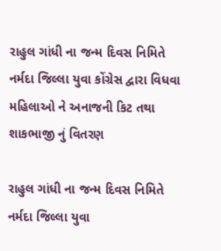રાહુલ ગાંધી ના જન્મ દિવસ નિમિતે નર્મદા જિલ્લા યુવા કોંગ્રેસ દ્વારા વિધવા મહિલાઓ ને અનાજની કિટ તથા શાકભાજી નું વિતરણ

રાહુલ ગાંધી ના જન્મ દિવસ નિમિતે નર્મદા જિલ્લા યુવા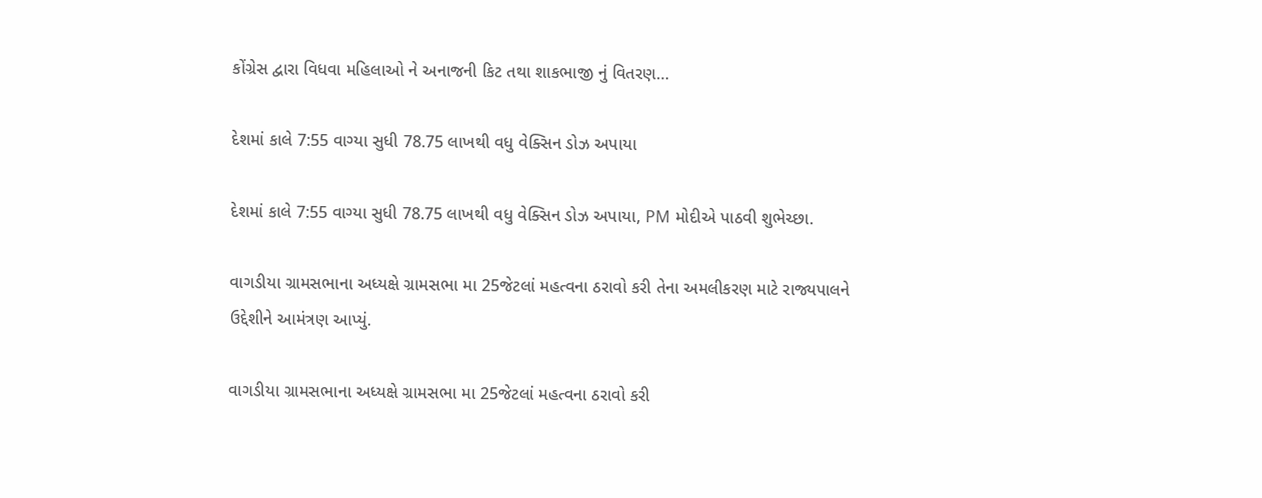કોંગ્રેસ દ્વારા વિધવા મહિલાઓ ને અનાજની કિટ તથા શાકભાજી નું વિતરણ…

દેશમાં કાલે 7:55 વાગ્યા સુધી 78.75 લાખથી વધુ વેક્સિન ડોઝ અપાયા

દેશમાં કાલે 7:55 વાગ્યા સુધી 78.75 લાખથી વધુ વેક્સિન ડોઝ અપાયા, PM મોદીએ પાઠવી શુભેચ્છા.

વાગડીયા ગ્રામસભાના અધ્યક્ષે ગ્રામસભા મા 25જેટલાં મહત્વના ઠરાવો કરી તેના અમલીકરણ માટે રાજ્યપાલને ઉદ્દેશીને આમંત્રણ આપ્યું.

વાગડીયા ગ્રામસભાના અધ્યક્ષે ગ્રામસભા મા 25જેટલાં મહત્વના ઠરાવો કરી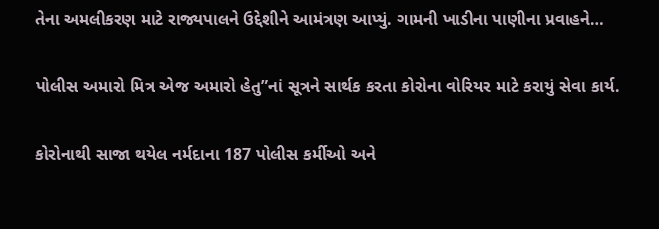તેના અમલીકરણ માટે રાજ્યપાલને ઉદ્દેશીને આમંત્રણ આપ્યું. ગામની ખાડીના પાણીના પ્રવાહને…

પોલીસ અમારો મિત્ર એજ અમારો હેતુ”નાં સૂત્રને સાર્થક કરતા કોરોના વોરિયર માટે કરાયું સેવા કાર્ય.

કોરોનાથી સાજા થયેલ નર્મદાના 187 પોલીસ કર્મીઓ અને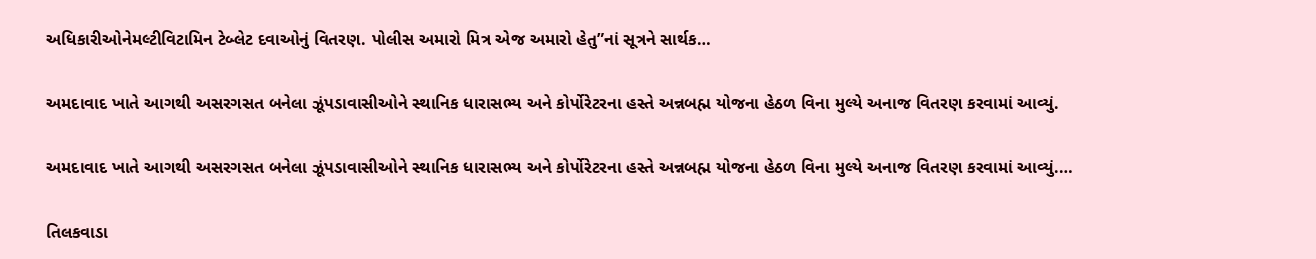અધિકારીઓનેમલ્ટીવિટામિન ટેબ્લેટ દવાઓનું વિતરણ. પોલીસ અમારો મિત્ર એજ અમારો હેતુ”નાં સૂત્રને સાર્થક…

અમદાવાદ ખાતે આગથી અસરગસત બનેલા ઝૂંપડાવાસીઓને સ્થાનિક ધારાસભ્ય અને કોર્પોરેટરના હસ્તે અન્નબહ્મ યોજના હેઠળ વિના મુલ્યે અનાજ વિતરણ કરવામાં આવ્યું.

અમદાવાદ ખાતે આગથી અસરગસત બનેલા ઝૂંપડાવાસીઓને સ્થાનિક ધારાસભ્ય અને કોર્પોરેટરના હસ્તે અન્નબહ્મ યોજના હેઠળ વિના મુલ્યે અનાજ વિતરણ કરવામાં આવ્યું.…

તિલકવાડા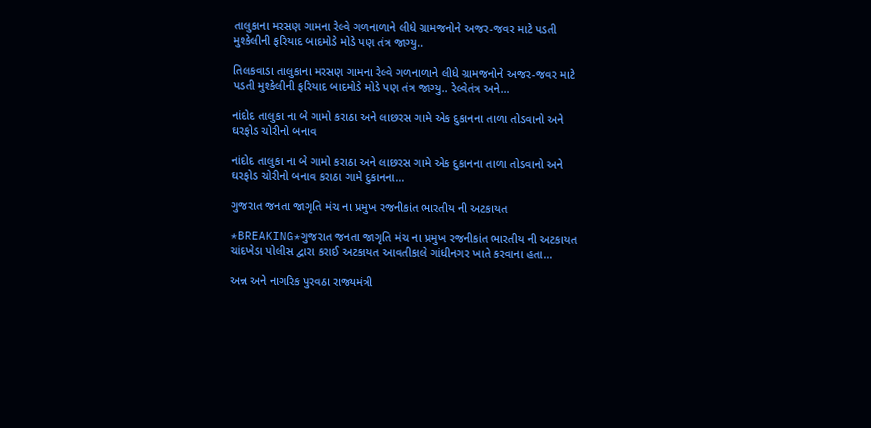તાલુકાના મરસણ ગામના રેલ્વે ગળનાળાને લીધે ગ્રામજનોને અજર-જવર માટે પડતી મુશ્કેલીની ફરિયાદ બાદમોડે મોડે પણ તંત્ર જાગ્યુ..

તિલકવાડા તાલુકાના મરસણ ગામના રેલ્વે ગળનાળાને લીધે ગ્રામજનોને અજર-જવર માટે પડતી મુશ્કેલીની ફરિયાદ બાદમોડે મોડે પણ તંત્ર જાગ્યુ.. રેલ્વેતંત્ર અને…

નાંદોદ તાલુકા ના બે ગામો કરાઠા અને લાછરસ ગામે એક દુકાનના તાળા તોડવાનો અને ઘરફોડ ચોરીનો બનાવ

નાંદોદ તાલુકા ના બે ગામો કરાઠા અને લાછરસ ગામે એક દુકાનના તાળા તોડવાનો અને ઘરફોડ ચોરીનો બનાવ કરાઠા ગામે દુકાનના…

ગુજરાત જનતા જાગૃતિ મંચ ના પ્રમુખ રજનીકાંત ભારતીય ની અટકાયત

*BREAKING*ગુજરાત જનતા જાગૃતિ મંચ ના પ્રમુખ રજનીકાંત ભારતીય ની અટકાયત ચાંદખેડા પોલીસ દ્વારા કરાઈ અટકાયત આવતીકાલે ગાંધીનગર ખાતે કરવાના હતા…

અન્ન અને નાગરિક પુરવઠા રાજ્યમંત્રી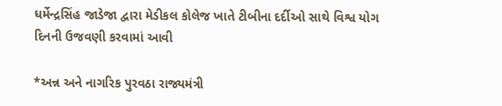ધર્મેન્દ્રસિંહ જાડેજા દ્વારા મેડીકલ કોલેજ ખાતે ટીબીના દર્દીઓ સાથે વિશ્વ યોગ દિનની ઉજવણી કરવામાં આવી

*અન્ન અને નાગરિક પુરવઠા રાજ્યમંત્રી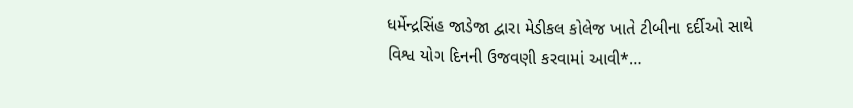ધર્મેન્દ્રસિંહ જાડેજા દ્વારા મેડીકલ કોલેજ ખાતે ટીબીના દર્દીઓ સાથે વિશ્વ યોગ દિનની ઉજવણી કરવામાં આવી*…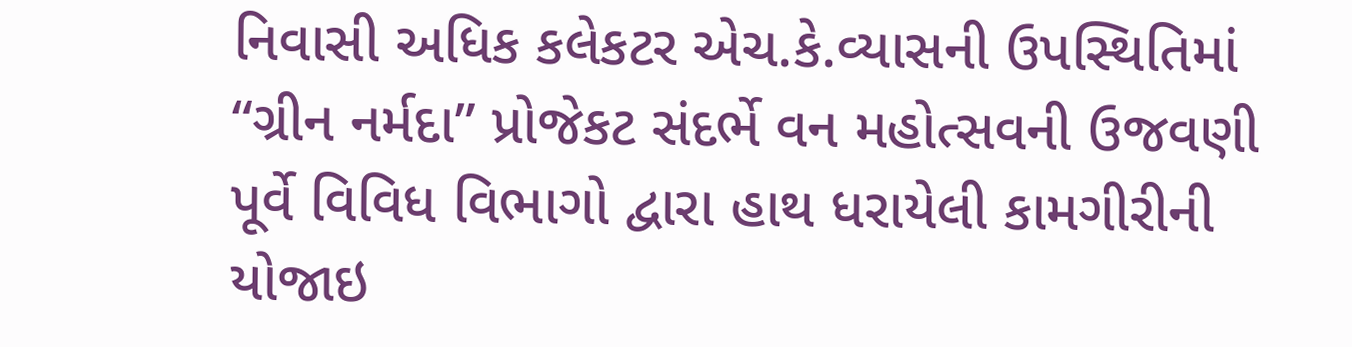નિવાસી અધિક કલેકટર એચ.કે.વ્યાસની ઉપસ્થિતિમાં “ગ્રીન નર્મદા” પ્રોજેકટ સંદર્ભે વન મહોત્સવની ઉજવણી પૂર્વે વિવિધ વિભાગો દ્વારા હાથ ધરાયેલી કામગીરીની યોજાઇ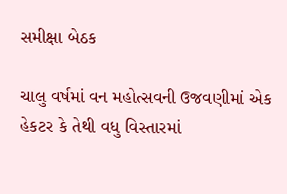સમીક્ષા બેઠક

ચાલુ વર્ષમાં વન મહોત્સવની ઉજવણીમાં એક હેકટર કે તેથી વધુ વિસ્તારમાં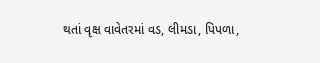થતાં વૃક્ષ વાવેતરમાં વડ, લીમડા, પિપળા,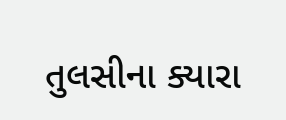તુલસીના ક્યારા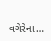વગેરેના…